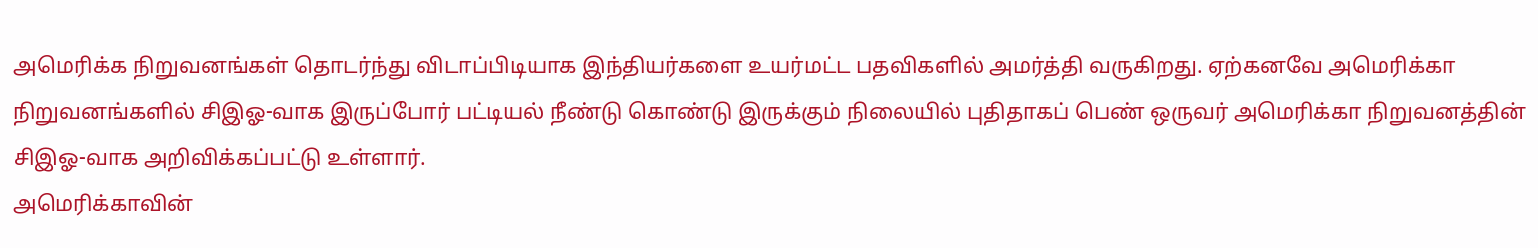அமெரிக்க நிறுவனங்கள் தொடர்ந்து விடாப்பிடியாக இந்தியர்களை உயர்மட்ட பதவிகளில் அமர்த்தி வருகிறது. ஏற்கனவே அமெரிக்கா நிறுவனங்களில் சிஇஓ-வாக இருப்போர் பட்டியல் நீண்டு கொண்டு இருக்கும் நிலையில் புதிதாகப் பெண் ஒருவர் அமெரிக்கா நிறுவனத்தின் சிஇஓ-வாக அறிவிக்கப்பட்டு உள்ளார்.
அமெரிக்காவின்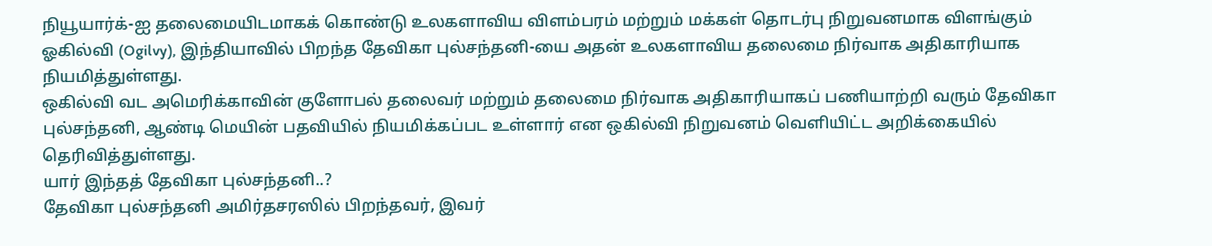நியூயார்க்-ஐ தலைமையிடமாகக் கொண்டு உலகளாவிய விளம்பரம் மற்றும் மக்கள் தொடர்பு நிறுவனமாக விளங்கும் ஓகில்வி (Ogilvy), இந்தியாவில் பிறந்த தேவிகா புல்சந்தனி-யை அதன் உலகளாவிய தலைமை நிர்வாக அதிகாரியாக நியமித்துள்ளது.
ஒகில்வி வட அமெரிக்காவின் குளோபல் தலைவர் மற்றும் தலைமை நிர்வாக அதிகாரியாகப் பணியாற்றி வரும் தேவிகா புல்சந்தனி, ஆண்டி மெயின் பதவியில் நியமிக்கப்பட உள்ளார் என ஒகில்வி நிறுவனம் வெளியிட்ட அறிக்கையில் தெரிவித்துள்ளது.
யார் இந்தத் தேவிகா புல்சந்தனி..?
தேவிகா புல்சந்தனி அமிர்தசரஸில் பிறந்தவர், இவர்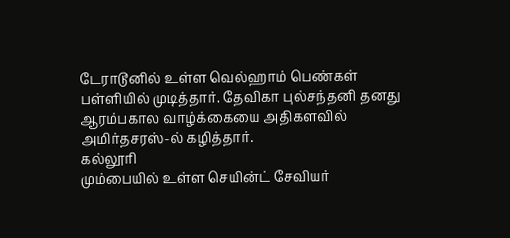டேராடூனில் உள்ள வெல்ஹாம் பெண்கள் பள்ளியில் முடித்தார். தேவிகா புல்சந்தனி தனது ஆரம்பகால வாழ்க்கையை அதிகளவில் அமிர்தசரஸ்-ல் கழித்தார்.
கல்லூரி
மும்பையில் உள்ள செயின்ட் சேவியர்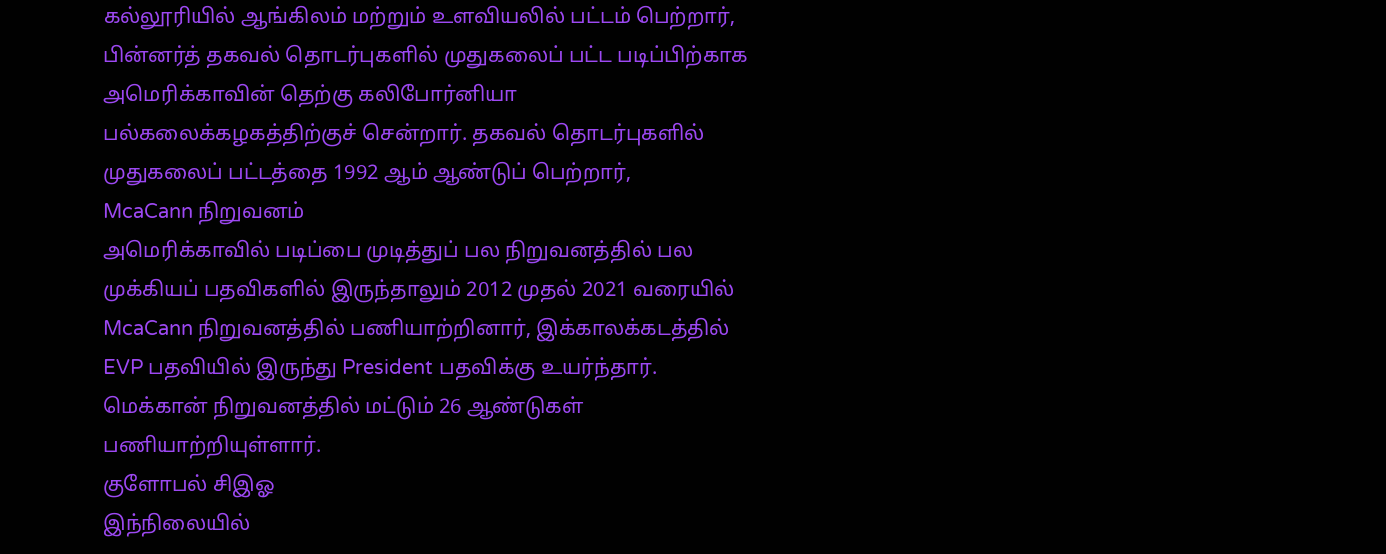கல்லூரியில் ஆங்கிலம் மற்றும் உளவியலில் பட்டம் பெற்றார், பின்னர்த் தகவல் தொடர்புகளில் முதுகலைப் பட்ட படிப்பிற்காக அமெரிக்காவின் தெற்கு கலிபோர்னியா பல்கலைக்கழகத்திற்குச் சென்றார். தகவல் தொடர்புகளில் முதுகலைப் பட்டத்தை 1992 ஆம் ஆண்டுப் பெற்றார்,
McaCann நிறுவனம்
அமெரிக்காவில் படிப்பை முடித்துப் பல நிறுவனத்தில் பல முக்கியப் பதவிகளில் இருந்தாலும் 2012 முதல் 2021 வரையில் McaCann நிறுவனத்தில் பணியாற்றினார், இக்காலக்கடத்தில் EVP பதவியில் இருந்து President பதவிக்கு உயர்ந்தார். மெக்கான் நிறுவனத்தில் மட்டும் 26 ஆண்டுகள் பணியாற்றியுள்ளார்.
குளோபல் சிஇஓ
இந்நிலையில்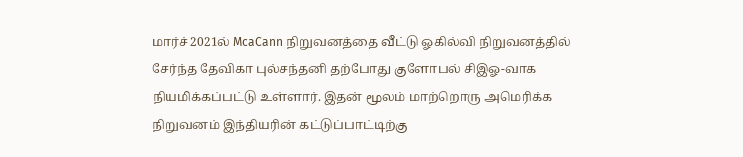மார்ச் 2021ல் McaCann நிறுவனத்தை வீட்டு ஓகில்வி நிறுவனத்தில் சேர்ந்த தேவிகா புல்சந்தனி தற்போது குளோபல் சிஇஓ-வாக நியமிக்கப்பட்டு உள்ளார். இதன் மூலம் மாற்றொரு அமெரிக்க நிறுவனம் இந்தியரின் கட்டுப்பாட்டிற்கு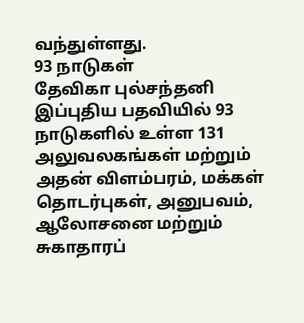வந்துள்ளது.
93 நாடுகள்
தேவிகா புல்சந்தனி இப்புதிய பதவியில் 93 நாடுகளில் உள்ள 131 அலுவலகங்கள் மற்றும் அதன் விளம்பரம், மக்கள் தொடர்புகள், அனுபவம், ஆலோசனை மற்றும் சுகாதாரப்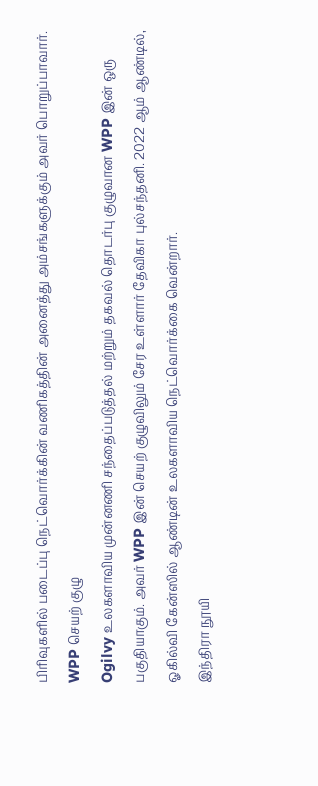பிரிவுகளில் படைப்பு நெட்வொர்க்கின் வணிகத்தின் அனைத்து அம்சங்களுக்கும் அவர் பொறுப்பாவார்.
WPP செயற் குழு
Ogilvy உலகளாவிய முன்னணி சந்தைப்படுத்தல் மற்றும் தகவல் தொடர்பு குழுவான WPP இன் ஒரு பகுதியாகும். அவர் WPP இன் செயற் குழுவிலும் சேர உள்ளார் தேவிகா புல்சந்தனி. 2022 ஆம் ஆண்டில், ஓகில்வி கேன்ஸில் ஆண்டின் உலகளாவிய நெட்வொர்க்கை வென்றார்.
இந்திரா நூயி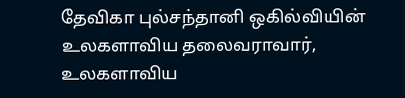தேவிகா புல்சந்தானி ஒகில்வியின் உலகளாவிய தலைவராவார், உலகளாவிய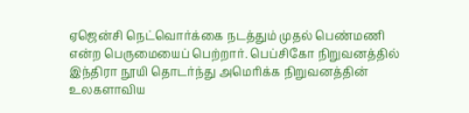ஏஜென்சி நெட்வொர்க்கை நடத்தும் முதல் பெண்மணி என்ற பெருமையைப் பெற்றார். பெப்சிகோ நிறுவனத்தில் இந்திரா நூயி தொடர்ந்து அமெரிக்க நிறுவனத்தின் உலகளாவிய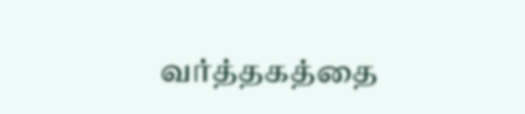வர்த்தகத்தை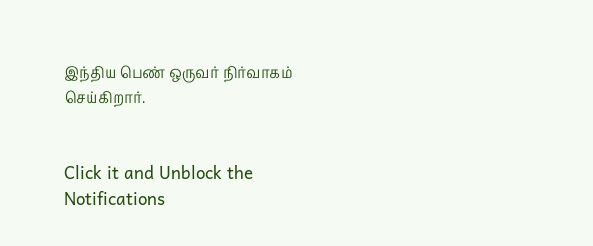இந்திய பெண் ஒருவர் நிர்வாகம் செய்கிறார்.


Click it and Unblock the Notifications